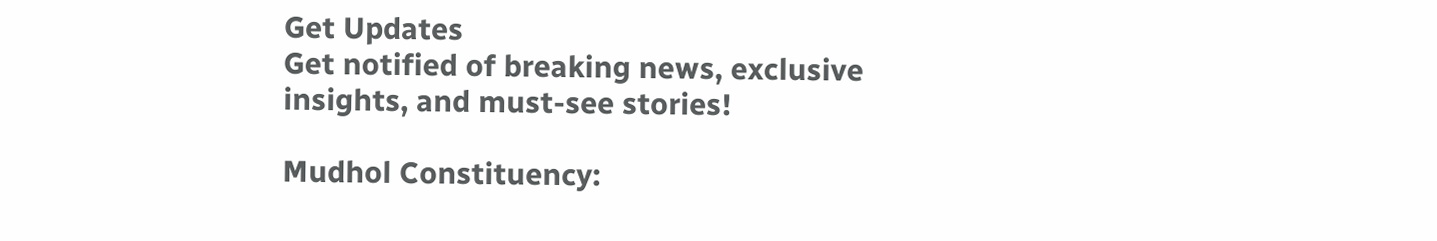Get Updates
Get notified of breaking news, exclusive insights, and must-see stories!

Mudhol Constituency: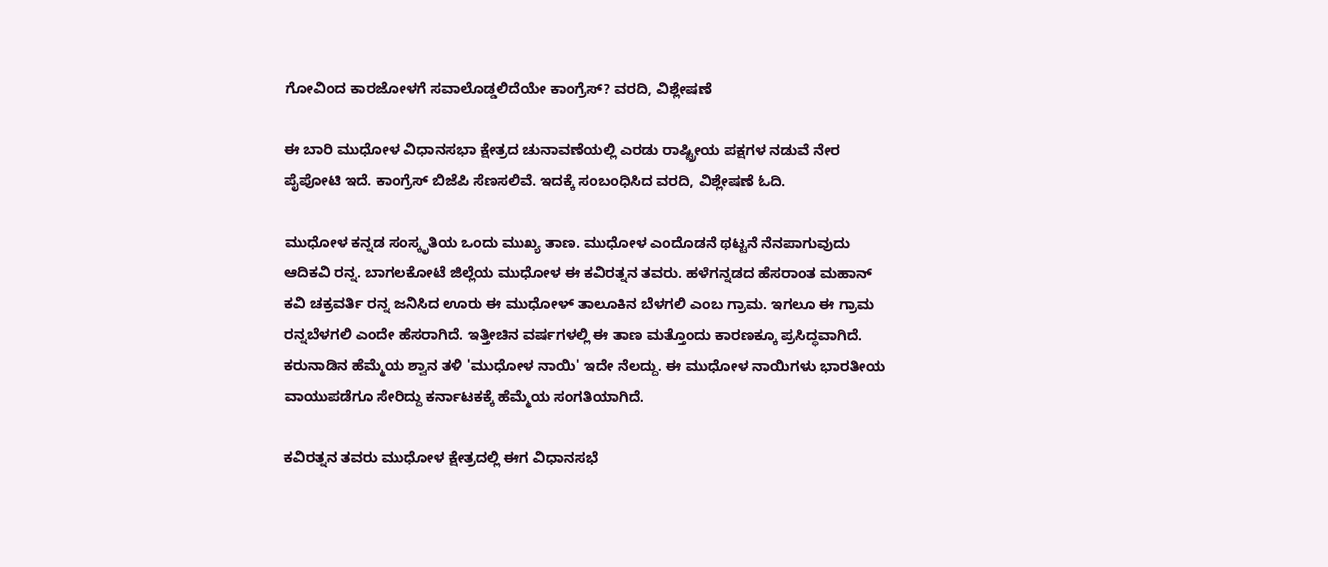ಗೋವಿಂದ ಕಾರಜೋಳಗೆ ಸವಾಲೊಡ್ಡಲಿದೆಯೇ ಕಾಂಗ್ರೆಸ್‌? ವರದಿ, ವಿಶ್ಲೇಷಣೆ

ಈ ಬಾರಿ ಮುಧೋಳ ವಿಧಾನಸಭಾ ಕ್ಷೇತ್ರದ ಚುನಾವಣೆಯಲ್ಲಿ ಎರಡು ರಾಷ್ಟ್ರೀಯ ಪಕ್ಷಗಳ ನಡುವೆ ನೇರ ಪೈಪೋಟಿ ಇದೆ. ಕಾಂಗ್ರೆಸ್‌ ಬಿಜೆಪಿ ಸೆಣಸಲಿವೆ. ಇದಕ್ಕೆ ಸಂಬಂಧಿಸಿದ ವರದಿ, ವಿಶ್ಲೇಷಣೆ ಓದಿ.

ಮುಧೋಳ ಕನ್ನಡ ಸಂಸ್ಕೃತಿಯ ಒಂದು ಮುಖ್ಯ ತಾಣ. ಮುಧೋಳ ಎಂದೊಡನೆ ಥಟ್ಟನೆ ನೆನಪಾಗುವುದು ಆದಿಕವಿ ರನ್ನ. ಬಾಗಲಕೋಟೆ ಜಿಲ್ಲೆಯ ಮುಧೋಳ ಈ ಕವಿರತ್ನನ ತವರು. ಹಳೆಗನ್ನಡದ ಹೆಸರಾಂತ ಮಹಾನ್ ಕವಿ ಚಕ್ರವರ್ತಿ ರನ್ನ ಜನಿಸಿದ ಊರು ಈ ಮುಧೋಳ್ ತಾಲೂಕಿನ ಬೆಳಗಲಿ ಎಂಬ ಗ್ರಾಮ. ಇಗಲೂ ಈ ಗ್ರಾಮ ರನ್ನಬೆಳಗಲಿ ಎಂದೇ ಹೆಸರಾಗಿದೆ. ಇತ್ತೀಚಿನ ವರ್ಷಗಳಲ್ಲಿ ಈ ತಾಣ ಮತ್ತೊಂದು ಕಾರಣಕ್ಕೂ ಪ್ರಸಿದ್ಧವಾಗಿದೆ. ಕರುನಾಡಿನ ಹೆಮ್ಮೆಯ ಶ್ವಾನ ತಳಿ 'ಮುಧೋಳ ನಾಯಿ' ಇದೇ ನೆಲದ್ದು. ಈ ಮುಧೋಳ ನಾಯಿಗಳು ಭಾರತೀಯ ವಾಯುಪಡೆಗೂ ಸೇರಿದ್ದು ಕರ್ನಾಟಕಕ್ಕೆ ಹೆಮ್ಮೆಯ ಸಂಗತಿಯಾಗಿದೆ.

ಕವಿರತ್ನನ ತವರು ಮುಧೋಳ ಕ್ಷೇತ್ರದಲ್ಲಿ ಈಗ ವಿಧಾನಸಭೆ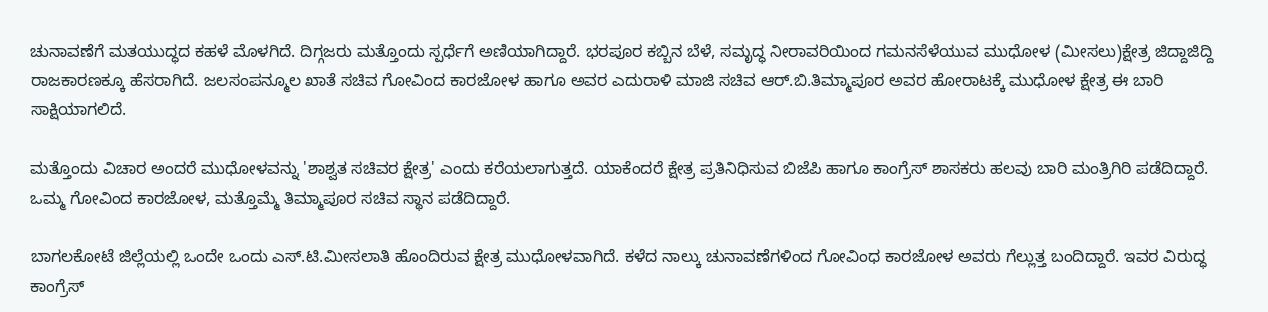ಚುನಾವಣೆಗೆ ಮತಯುದ್ಧದ ಕಹಳೆ ಮೊಳಗಿದೆ. ದಿಗ್ಗಜರು ಮತ್ತೊಂದು ಸ್ಪರ್ಧೆಗೆ ಅಣಿಯಾಗಿದ್ದಾರೆ. ಭರಪೂರ ಕಬ್ಬಿನ ಬೆಳೆ, ಸಮೃದ್ಧ ನೀರಾವರಿಯಿಂದ ಗಮನಸೆಳೆಯುವ ಮುಧೋಳ (ಮೀಸಲು)ಕ್ಷೇತ್ರ ಜಿದ್ದಾಜಿದ್ದಿ ರಾಜಕಾರಣಕ್ಕೂ ಹೆಸರಾಗಿದೆ. ಜಲಸಂಪನ್ಮೂಲ ಖಾತೆ ಸಚಿವ ಗೋವಿಂದ ಕಾರಜೋಳ ಹಾಗೂ ಅವರ ಎದುರಾಳಿ ಮಾಜಿ ಸಚಿವ ಆರ್.ಬಿ.ತಿಮ್ಮಾಪೂರ ಅವರ ಹೋರಾಟಕ್ಕೆ ಮುಧೋಳ ಕ್ಷೇತ್ರ ಈ ಬಾರಿ ಸಾಕ್ಷಿಯಾಗಲಿದೆ.

ಮತ್ತೊಂದು ವಿಚಾರ ಅಂದರೆ ಮುಧೋಳವನ್ನು 'ಶಾಶ್ವತ ಸಚಿವರ ಕ್ಷೇತ್ರ' ಎಂದು ಕರೆಯಲಾಗುತ್ತದೆ. ಯಾಕೆಂದರೆ ಕ್ಷೇತ್ರ ಪ್ರತಿನಿಧಿಸುವ ಬಿಜೆಪಿ ಹಾಗೂ ಕಾಂಗ್ರೆಸ್ ಶಾಸಕರು ಹಲವು ಬಾರಿ ಮಂತ್ರಿಗಿರಿ ಪಡೆದಿದ್ದಾರೆ. ಒಮ್ಮ ಗೋವಿಂದ ಕಾರಜೋಳ, ಮತ್ತೊಮ್ಮೆ ತಿಮ್ಮಾಪೂರ ಸಚಿವ ಸ್ಥಾನ ಪಡೆದಿದ್ದಾರೆ.

ಬಾಗಲಕೋಟೆ ಜಿಲ್ಲೆಯಲ್ಲಿ ಒಂದೇ ಒಂದು ಎಸ್.ಟಿ.ಮೀಸಲಾತಿ ಹೊಂದಿರುವ ಕ್ಷೇತ್ರ ಮುಧೋಳವಾಗಿದೆ. ಕಳೆದ ನಾಲ್ಕು ಚುನಾವಣೆಗಳಿಂದ ಗೋವಿಂಧ ಕಾರಜೋಳ ಅವರು ಗೆಲ್ಲುತ್ತ ಬಂದಿದ್ದಾರೆ. ಇವರ ವಿರುದ್ಧ ಕಾಂಗ್ರೆಸ್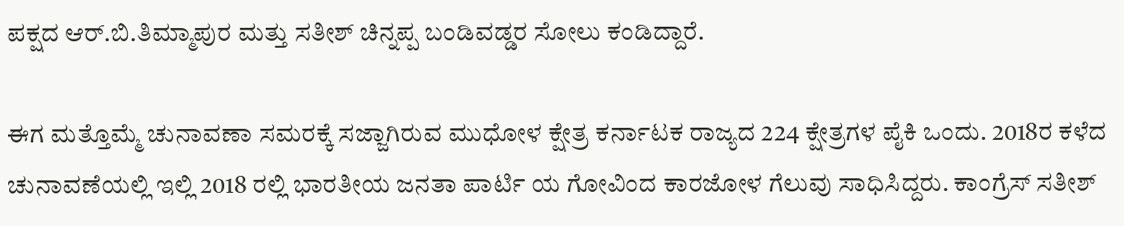ಪಕ್ಷದ ಆರ್.ಬಿ.ತಿಮ್ಮಾಪುರ ಮತ್ತು ಸತೀಶ್ ಚಿನ್ನಪ್ಪ ಬಂಡಿವಡ್ಡರ ಸೋಲು ಕಂಡಿದ್ದಾರೆ.

ಈಗ ಮತ್ತೊಮ್ಮೆ ಚುನಾವಣಾ ಸಮರಕ್ಕೆ ಸಜ್ಜಾಗಿರುವ ಮುಧೋಳ ಕ್ಷೇತ್ರ ಕರ್ನಾಟಕ ರಾಜ್ಯದ 224 ಕ್ಷೇತ್ರಗಳ ಪೈಕಿ ಒಂದು. 2018ರ ಕಳೆದ ಚುನಾವಣೆಯಲ್ಲಿ ಇಲ್ಲಿ 2018 ರಲ್ಲಿ ಭಾರತೀಯ ಜನತಾ ಪಾರ್ಟಿ ಯ ಗೋವಿಂದ ಕಾರಜೋಳ ಗೆಲುವು ಸಾಧಿಸಿದ್ದರು. ಕಾಂಗ್ರೆಸ್‌ ಸತೀಶ್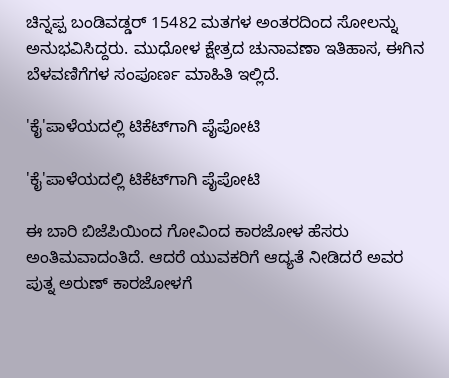ಚಿನ್ನಪ್ಪ ಬಂಡಿವಡ್ಡರ್ 15482 ಮತಗಳ ಅಂತರದಿಂದ ಸೋಲನ್ನು ಅನುಭವಿಸಿದ್ದರು. ಮುಧೋಳ ಕ್ಷೇತ್ರದ ಚುನಾವಣಾ ಇತಿಹಾಸ, ಈಗಿನ ಬೆಳವಣಿಗೆಗಳ ಸಂಪೂರ್ಣ ಮಾಹಿತಿ ಇಲ್ಲಿದೆ.

'ಕೈ'ಪಾಳೆಯದಲ್ಲಿ ಟಿಕೆಟ್‌ಗಾಗಿ ಪೈಪೋಟಿ

'ಕೈ'ಪಾಳೆಯದಲ್ಲಿ ಟಿಕೆಟ್‌ಗಾಗಿ ಪೈಪೋಟಿ

ಈ ಬಾರಿ ಬಿಜೆಪಿಯಿಂದ ಗೋವಿಂದ ಕಾರಜೋಳ ಹೆಸರು ಅಂತಿಮವಾದಂತಿದೆ. ಆದರೆ ಯುವಕರಿಗೆ ಆದ್ಯತೆ ನೀಡಿದರೆ ಅವರ ಪುತ್ನ ಅರುಣ್‌ ಕಾರಜೋಳಗೆ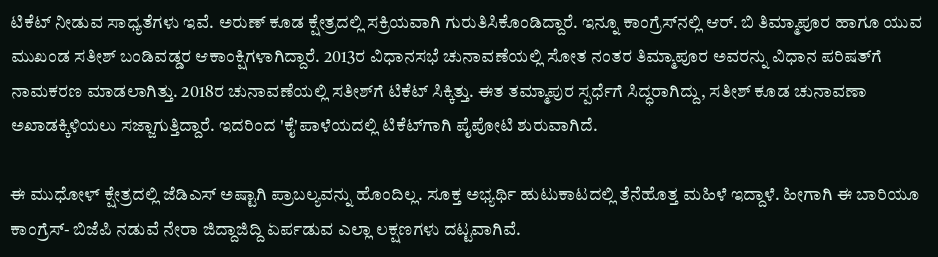ಟಿಕೆಟ್ ನೀಡುವ ಸಾಧ್ಯತೆಗಳು ಇವೆ. ಅರುಣ್ ಕೂಡ ಕ್ಷೇತ್ರದಲ್ಲಿ ಸಕ್ರಿಯವಾಗಿ ಗುರುತಿಸಿಕೊಂಡಿದ್ದಾರೆ. ಇನ್ನೂ ಕಾಂಗ್ರೆಸ್‌ನಲ್ಲಿ ಆರ್. ಬಿ ತಿಮ್ಮಾಪೂರ ಹಾಗೂ ಯುವ ಮುಖಂಡ ಸತೀಶ್ ಬಂಡಿವಡ್ಡರ ಆಕಾಂಕ್ಷಿಗಳಾಗಿದ್ದಾರೆ. 2013ರ ವಿಧಾನಸಭೆ ಚುನಾವಣೆಯಲ್ಲಿ ಸೋತ ನಂತರ ತಿಮ್ಮಾಪೂರ ಅವರನ್ನು ವಿಧಾನ ಪರಿಷತ್‌ಗೆ ನಾಮಕರಣ ಮಾಡಲಾಗಿತ್ತು. 2018ರ ಚುನಾವಣೆಯಲ್ಲಿ ಸತೀಶ್‌ಗೆ ಟಿಕೆಟ್ ಸಿಕ್ಕಿತ್ತು. ಈತ ತಮ್ಮಾಪುರ ಸ್ಪರ್ಧೆಗೆ ಸಿದ್ಧರಾಗಿದ್ದು, ಸತೀಶ್ ಕೂಡ ಚುನಾವಣಾ ಅಖಾಡಕ್ಕಿಳಿಯಲು ಸಜ್ಜಾಗುತ್ತಿದ್ದಾರೆ. ಇದರಿಂದ 'ಕೈ'ಪಾಳೆಯದಲ್ಲಿ ಟಿಕೆಟ್‌ಗಾಗಿ ಪೈಪೋಟಿ ಶುರುವಾಗಿದೆ.

ಈ ಮುಧೋಳ್ ಕ್ಷೇತ್ರದಲ್ಲಿ ಜೆಡಿಎಸ್ ಅಷ್ಟಾಗಿ ಪ್ರಾಬಲ್ಯವನ್ನು ಹೊಂದಿಲ್ಲ. ಸೂಕ್ತ ಅಭ್ಯರ್ಥಿ ಹುಟುಕಾಟದಲ್ಲಿ ತೆನೆಹೊತ್ತ ಮಹಿಳೆ ಇದ್ದಾಳೆ. ಹೀಗಾಗಿ ಈ ಬಾರಿಯೂ ಕಾಂಗ್ರೆಸ್‌- ಬಿಜೆಪಿ ನಡುವೆ ನೇರಾ ಜಿದ್ದಾಜಿದ್ದಿ ಏರ್ಪಡುವ ಎಲ್ಲಾ ಲಕ್ಷಣಗಳು ದಟ್ಟವಾಗಿವೆ.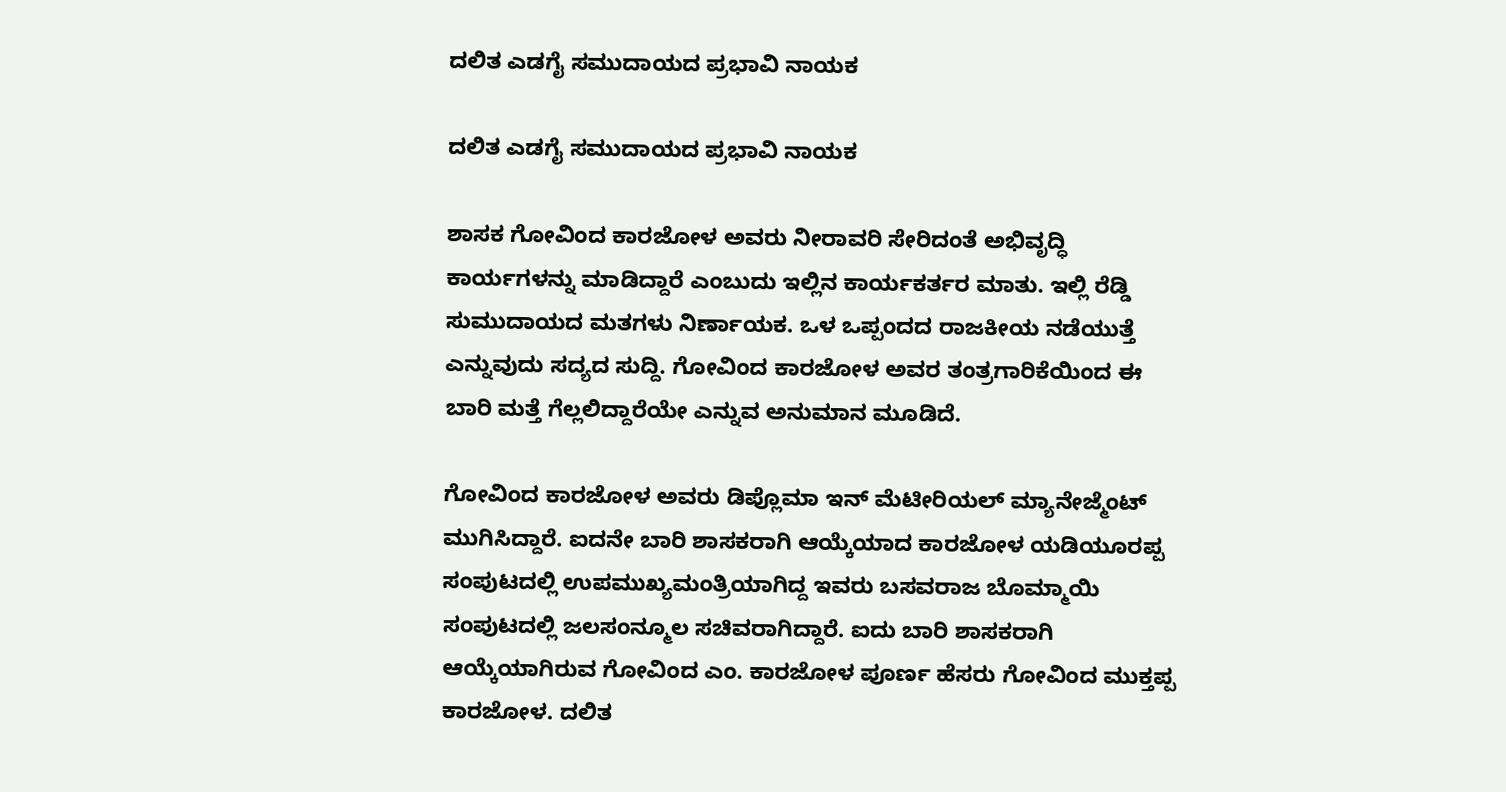ದಲಿತ ಎಡಗೈ ಸಮುದಾಯದ ಪ್ರಭಾವಿ ನಾಯಕ

ದಲಿತ ಎಡಗೈ ಸಮುದಾಯದ ಪ್ರಭಾವಿ ನಾಯಕ

ಶಾಸಕ ಗೋವಿಂದ ಕಾರಜೋಳ ಅವರು ನೀರಾವರಿ ಸೇರಿದಂತೆ ಅಭಿವೃದ್ಧಿ ಕಾರ್ಯಗಳನ್ನು ಮಾಡಿದ್ದಾರೆ ಎಂಬುದು ಇಲ್ಲಿನ ಕಾರ್ಯಕರ್ತರ ಮಾತು. ಇಲ್ಲಿ ರೆಡ್ಡಿ ಸುಮುದಾಯದ ಮತಗಳು ನಿರ್ಣಾಯಕ. ಒಳ ಒಪ್ಪಂದದ ರಾಜಕೀಯ ನಡೆಯುತ್ತೆ ಎನ್ನುವುದು ಸದ್ಯದ ಸುದ್ದಿ. ಗೋವಿಂದ ಕಾರಜೋಳ ಅವರ ತಂತ್ರಗಾರಿಕೆಯಿಂದ ಈ ಬಾರಿ ಮತ್ತೆ ಗೆಲ್ಲಲಿದ್ದಾರೆಯೇ ಎನ್ನುವ ಅನುಮಾನ ಮೂಡಿದೆ.

ಗೋವಿಂದ ಕಾರಜೋಳ ಅವರು ಡಿಪ್ಲೊಮಾ ಇನ್‌ ಮೆಟೀರಿಯಲ್ ಮ್ಯಾನೇಜ್ಮೆಂಟ್ ಮುಗಿಸಿದ್ದಾರೆ. ಐದನೇ ಬಾರಿ ಶಾಸಕರಾಗಿ ಆಯ್ಕೆಯಾದ ಕಾರಜೋಳ ಯಡಿಯೂರಪ್ಪ ಸಂಪುಟದಲ್ಲಿ ಉಪಮುಖ್ಯಮಂತ್ರಿಯಾಗಿದ್ದ ಇವರು ಬಸವರಾಜ ಬೊಮ್ಮಾಯಿ ಸಂಪುಟದಲ್ಲಿ ಜಲಸಂನ್ಮೂಲ ಸಚಿವರಾಗಿದ್ದಾರೆ. ಐದು ಬಾರಿ ಶಾಸಕರಾಗಿ ಆಯ್ಕೆಯಾಗಿರುವ ಗೋವಿಂದ ಎಂ. ಕಾರಜೋಳ ಪೂರ್ಣ ಹೆಸರು ಗೋವಿಂದ ಮುಕ್ತಪ್ಪ ಕಾರಜೋಳ. ದಲಿತ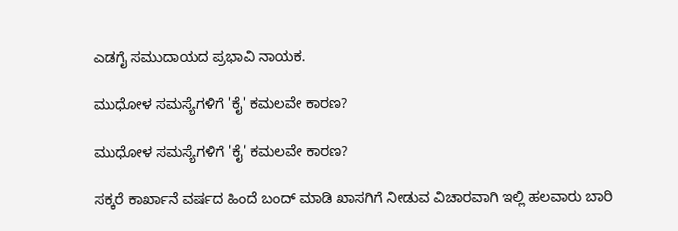ಎಡಗೈ ಸಮುದಾಯದ ಪ್ರಭಾವಿ ನಾಯಕ.

ಮುಧೋಳ ಸಮಸ್ಯೆಗಳಿಗೆ 'ಕೈ' ಕಮಲವೇ ಕಾರಣ?

ಮುಧೋಳ ಸಮಸ್ಯೆಗಳಿಗೆ 'ಕೈ' ಕಮಲವೇ ಕಾರಣ?

ಸಕ್ಕರೆ ಕಾರ್ಖಾನೆ ವರ್ಷದ ಹಿಂದೆ ಬಂದ್ ಮಾಡಿ ಖಾಸಗಿಗೆ ನೀಡುವ ವಿಚಾರವಾಗಿ ಇಲ್ಲಿ ಹಲವಾರು ಬಾರಿ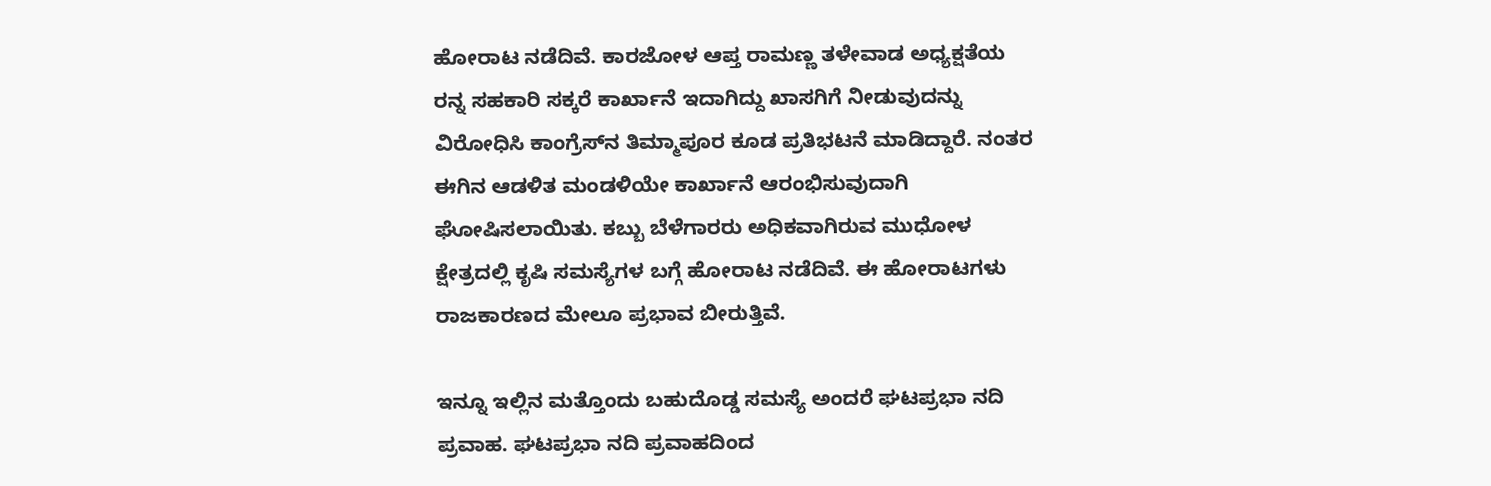ಹೋರಾಟ ನಡೆದಿವೆ. ಕಾರಜೋಳ ಆಪ್ತ ರಾಮಣ್ಣ ತಳೇವಾಡ ಅಧ್ಯಕ್ಷತೆಯ ರನ್ನ ಸಹಕಾರಿ ಸಕ್ಕರೆ ಕಾರ್ಖಾನೆ ಇದಾಗಿದ್ದು ಖಾಸಗಿಗೆ ನೀಡುವುದನ್ನು ವಿರೋಧಿಸಿ ಕಾಂಗ್ರೆಸ್‌ನ ತಿಮ್ಮಾಪೂರ ಕೂಡ ಪ್ರತಿಭಟನೆ ಮಾಡಿದ್ದಾರೆ. ನಂತರ ಈಗಿನ ಆಡಳಿತ ಮಂಡಳಿಯೇ ಕಾರ್ಖಾನೆ ಆರಂಭಿಸುವುದಾಗಿ ಘೋಷಿಸಲಾಯಿತು. ಕಬ್ಬು ಬೆಳೆಗಾರರು ಅಧಿಕವಾಗಿರುವ ಮುಧೋಳ ಕ್ಷೇತ್ರದಲ್ಲಿ ಕೃಷಿ ಸಮಸ್ಯೆಗಳ ಬಗ್ಗೆ ಹೋರಾಟ ನಡೆದಿವೆ. ಈ ಹೋರಾಟಗಳು ರಾಜಕಾರಣದ ಮೇಲೂ ಪ್ರಭಾವ ಬೀರುತ್ತಿವೆ.

ಇನ್ನೂ ಇಲ್ಲಿನ ಮತ್ತೊಂದು ಬಹುದೊಡ್ಡ ಸಮಸ್ಯೆ ಅಂದರೆ ಘಟಪ್ರಭಾ ನದಿ ಪ್ರವಾಹ. ಘಟಪ್ರಭಾ ನದಿ ಪ್ರವಾಹದಿಂದ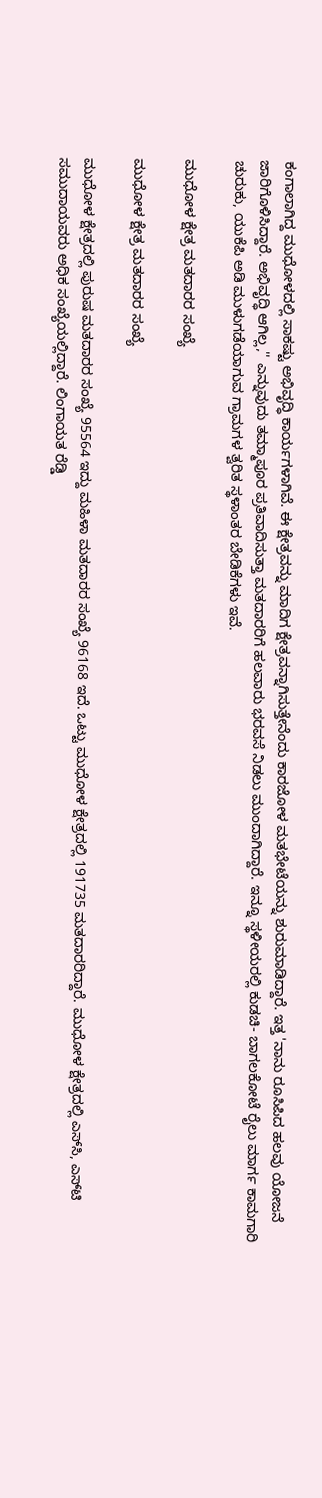ಕಂಗಾಲಾಗಿದ್ದ ಮುಧೋಳದಲ್ಲಿ ಸಾಕಷ್ಟು ಅಭಿವೃದ್ಧಿ ಕಾರ್ಯಗಳಾಗಿವೆ. ಈ ಕ್ಷೇತ್ರವನ್ನು ಮಾದಿಗ ಕ್ಷೇತ್ರವನ್ನಾಗಿಸುತ್ತೇನೆಂದು ಕಾರಜೋಳ ಮತಭೇಟೆಯನ್ನು ಶುರುಮಾಡಿದ್ದಾರೆ. ಇತ್ತ 'ನಾನು ರೂಸಿಪಿದ ಹಲವು ಯೋಜನೆ ಜಾರಿಗೊಳಿಸಿದ್ದಾರೆ. ಅಭಿವೃದ್ಧಿ ಆಗಿಲ್ಲ,'' ಎನ್ನುವುದು ತಮ್ಮಾಪೂರ ಪ್ರತಿವಾದಿಸುತ್ತಾ ಮತದಾರರಿಗೆ ಹಲವಾರು ಭರವಸೆ ನಿಡಲು ಮುಂದಾಗಿದ್ದಾರೆ. ಇನ್ನೂ ಸ್ಥಳೀಯರಲ್ಲಿ ಕುಡಚಿ- ಬಾಗಲಕೋಟೆ ರೈಲು ಮಾರ್ಗ ಕಾಮಗಾರಿ ಚುರುಕು, ಯುಕೆಪಿ ಅಡಿ ಮುಳುಗಡೆಯಾಗುವ ಗ್ರಾಮಗಳ ತ್ವರಿತ ಸ್ಥಳಾಂತರ ಬೇಡಿಕೆಗಳು ಇವೆ.

ಮುಧೋಳ ಕ್ಷೇತ್ರ ಮತದಾರರ ಸಂಖ್ಯೆ

ಮುಧೋಳ ಕ್ಷೇತ್ರ ಮತದಾರರ ಸಂಖ್ಯೆ

ಮುಧೋಳ ಕ್ಷೇತ್ರದಲ್ಲಿ ಪುರುಷ ಮತದಾರರ ಸಂಖ್ಯೆ 95564 ಇದ್ದು ಮಹಿಳಾ ಮತದಾರರ ಸಂಖ್ಯೆ 96168 ಇದೆ. ಒಟ್ಟು ಮುಧೋಳ ಕ್ಷೇತ್ರದಲ್ಲಿ 191735 ಮತದಾರರಿದ್ದಾರೆ. ಮುಧೋಳ ಕ್ಷೇತ್ರದಲ್ಲಿ ಎಸ್‌ಸಿ, ಎಸ್‌ಟಿ ಸಮುದಾಯವರು ಅಧಿಕ ಸಂಖ್ಯೆಯಲ್ಲಿದ್ದಾರೆ. ಲಿಂಗಾಯತ ರೆಡ್ಡಿ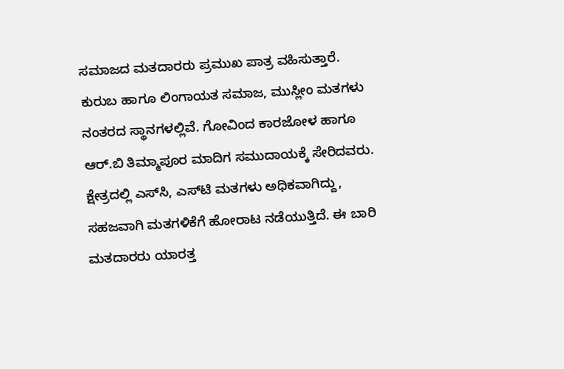ಸಮಾಜದ ಮತದಾರರು ಪ್ರಮುಖ ಪಾತ್ರ ವಹಿಸುತ್ತಾರೆ. ಕುರುಬ ಹಾಗೂ ಲಿಂಗಾಯತ ಸಮಾಜ, ಮುಸ್ಲೀಂ ಮತಗಳು ನಂತರದ ಸ್ಥಾನಗಳಲ್ಲಿವೆ. ಗೋವಿಂದ ಕಾರಜೋಳ ಹಾಗೂ ಆರ್.ಬಿ ತಿಮ್ಮಾಪೂರ ಮಾದಿಗ ಸಮುದಾಯಕ್ಕೆ ಸೇರಿದವರು. ಕ್ಷೇತ್ರದಲ್ಲಿ ಎಸ್‌ಸಿ, ಎಸ್‌ಟಿ ಮತಗಳು ಅಧಿಕವಾಗಿದ್ದು, ಸಹಜವಾಗಿ ಮತಗಳಿಕೆಗೆ ಹೋರಾಟ ನಡೆಯುತ್ತಿದೆ. ಈ ಬಾರಿ ಮತದಾರರು ಯಾರತ್ತ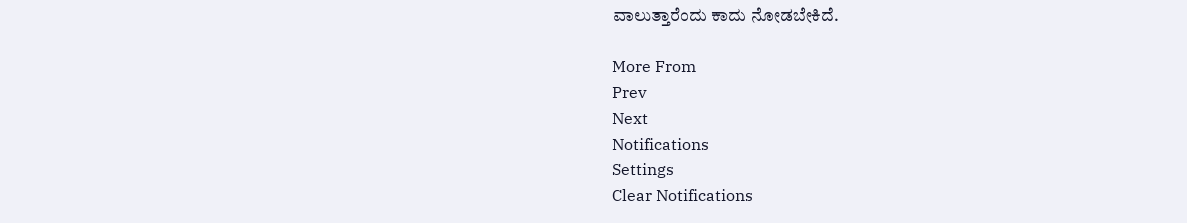ವಾಲುತ್ತಾರೆಂದು ಕಾದು ನೋಡಬೇಕಿದೆ.

More From
Prev
Next
Notifications
Settings
Clear Notifications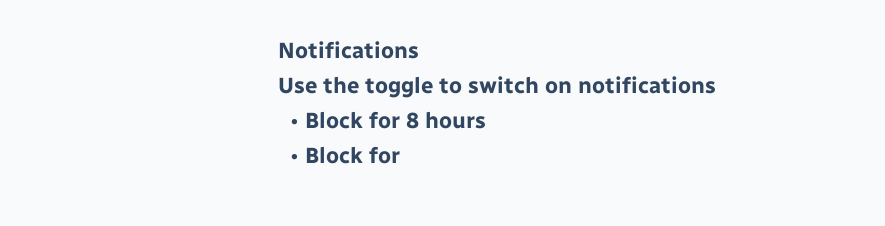Notifications
Use the toggle to switch on notifications
  • Block for 8 hours
  • Block for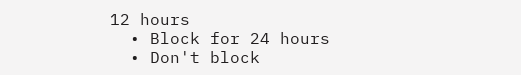12 hours
  • Block for 24 hours
  • Don't block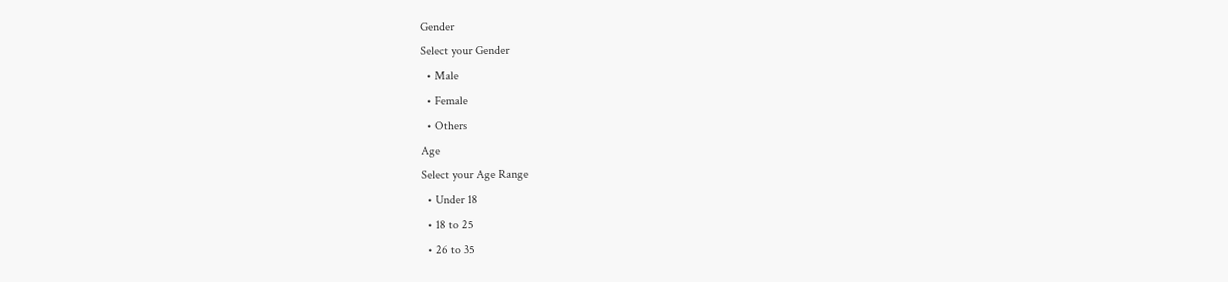Gender
Select your Gender
  • Male
  • Female
  • Others
Age
Select your Age Range
  • Under 18
  • 18 to 25
  • 26 to 35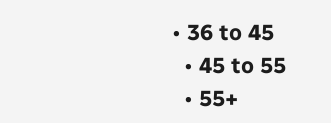• 36 to 45
  • 45 to 55
  • 55+